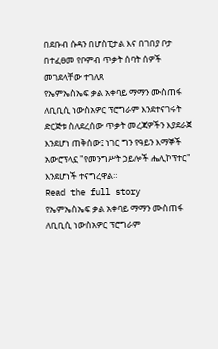በደቡብ ሱዳን በሆስፒታል እና በገበያ ቦታ በተፈፀመ የቦምብ ጥቃት ሰባት ሰዎች መገደላቸው ተገለጸ
የኤምኤስኤፍ ቃል አቀባይ ማማን ሙስጠፋ ለቢቢሲ ነውስአዎር ፕሮግራም እንደተናገሩት ድርጅቱ ስለደረሰው ጥቃት መረጃዎችን እያደራጀ እንደሆነ ጠቅሰው፤ ነገር ግን የዓይን እማኞች አውሮፕላኗ "የመንግሥት ኃይሎች ሔሊኮፕተር" እንደሆነች ተናግረዋል።
Read the full story
የኤምኤስኤፍ ቃል አቀባይ ማማን ሙስጠፋ ለቢቢሲ ነውስአዎር ፕሮግራም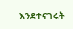እንደተናገሩት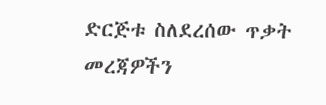ድርጅቱ ስለደረሰው ጥቃት መረጃዎችን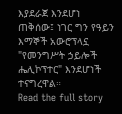እያደራጀ እንደሆነ ጠቅሰው፤ ነገር ግን የዓይን እማኞች አውሮፕላኗ "የመንግሥት ኃይሎች ሔሊኮፕተር" እንደሆነች ተናግረዋል።
Read the full story